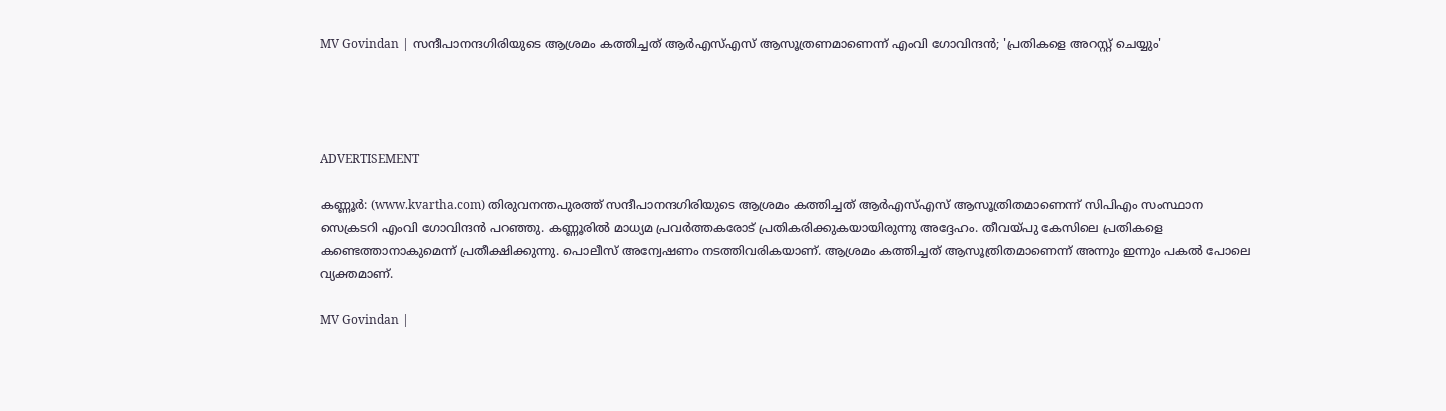MV Govindan | സന്ദീപാനന്ദഗിരിയുടെ ആശ്രമം കത്തിച്ചത് ആർഎസ്എസ് ആസൂത്രണമാണെന്ന് എംവി ഗോവിന്ദൻ; 'പ്രതികളെ അറസ്റ്റ് ചെയ്യും'




ADVERTISEMENT

കണ്ണൂർ: (www.kvartha.com) തിരുവനന്തപുരത്ത് സന്ദീപാനന്ദഗിരിയുടെ ആശ്രമം കത്തിച്ചത് ആർഎസ്എസ് ആസൂത്രിതമാണെന്ന് സിപിഎം സംസ്ഥാന സെക്രടറി എംവി ഗോവിന്ദൻ പറഞ്ഞു. കണ്ണൂരിൽ മാധ്യമ പ്രവർത്തകരോട് പ്രതികരിക്കുകയായിരുന്നു അദ്ദേഹം. തീവയ്പു കേസിലെ പ്രതികളെ കണ്ടെത്താനാകുമെന്ന് പ്രതീക്ഷിക്കുന്നു. പൊലീസ് അന്വേഷണം നടത്തിവരികയാണ്. ആശ്രമം കത്തിച്ചത് ആസൂത്രിതമാണെന്ന് അന്നും ഇന്നും പകൽ പോലെ വ്യക്തമാണ്.

MV Govindan |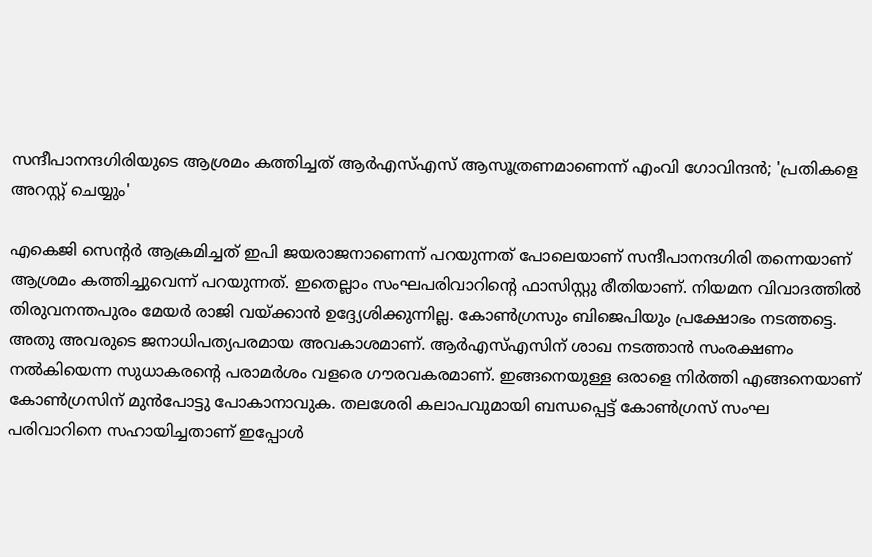സന്ദീപാനന്ദഗിരിയുടെ ആശ്രമം കത്തിച്ചത് ആർഎസ്എസ് ആസൂത്രണമാണെന്ന് എംവി ഗോവിന്ദൻ; 'പ്രതികളെ അറസ്റ്റ് ചെയ്യും'

എകെജി സെന്റർ ആക്രമിച്ചത് ഇപി ജയരാജനാണെന്ന് പറയുന്നത് പോലെയാണ് സന്ദീപാനന്ദഗിരി തന്നെയാണ് ആശ്രമം കത്തിച്ചുവെന്ന് പറയുന്നത്. ഇതെല്ലാം സംഘപരിവാറിന്റെ ഫാസിസ്റ്റു രീതിയാണ്. നിയമന വിവാദത്തിൽ തിരുവനന്തപുരം മേയർ രാജി വയ്ക്കാൻ ഉദ്ദ്യേശിക്കുന്നില്ല. കോൺഗ്രസും ബിജെപിയും പ്രക്ഷോഭം നടത്തട്ടെ. അതു അവരുടെ ജനാധിപത്യപരമായ അവകാശമാണ്. ആർഎസ്എസിന് ശാഖ നടത്താൻ സംരക്ഷണം നൽകിയെന്ന സുധാകരന്റെ പരാമർശം വളരെ ഗൗരവകരമാണ്. ഇങ്ങനെയുള്ള ഒരാളെ നിർത്തി എങ്ങനെയാണ് കോൺഗ്രസിന് മുൻപോട്ടു പോകാനാവുക. തലശേരി കലാപവുമായി ബന്ധപ്പെട്ട് കോൺഗ്രസ് സംഘ പരിവാറിനെ സഹായിച്ചതാണ് ഇപ്പോൾ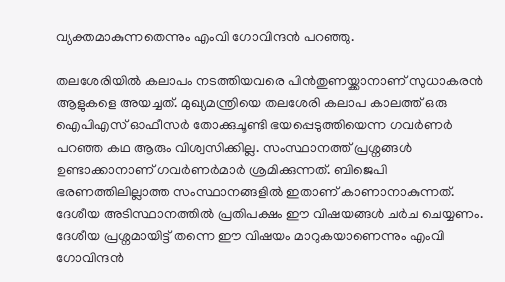വ്യക്തമാകുന്നതെന്നും എംവി ഗോവിന്ദൻ പറഞ്ഞു.

തലശേരിയിൽ കലാപം നടത്തിയവരെ പിൻതുണയ്ക്കാനാണ് സുധാകരൻ ആളുകളെ അയച്ചത്. മുഖ്യമന്ത്രിയെ തലശേരി കലാപ കാലത്ത് ഒരു ഐപിഎസ് ഓഫീസർ തോക്കുചൂണ്ടി ഭയപ്പെടുത്തിയെന്ന ഗവർണർ പറഞ്ഞ കഥ ആരും വിശ്വസിക്കില്ല. സംസ്ഥാനത്ത് പ്രശ്നങ്ങൾ ഉണ്ടാക്കാനാണ് ഗവർണർമാർ ശ്രമിക്കുന്നത്. ബിജെപി ഭരണത്തിലില്ലാത്ത സംസ്ഥാനങ്ങളിൽ ഇതാണ് കാണാനാകുന്നത്. ദേശീയ അടിസ്ഥാനത്തിൽ പ്രതിപക്ഷം ഈ വിഷയങ്ങൾ ചർച ചെയ്യണം. ദേശീയ പ്രശ്നമായിട്ട് തന്നെ ഈ വിഷയം മാറുകയാണെന്നും എംവി ഗോവിന്ദൻ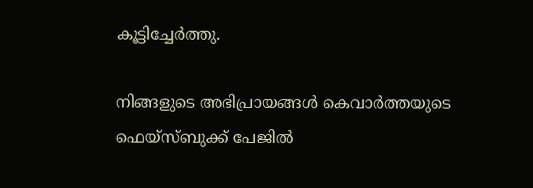കൂട്ടിച്ചേർത്തു.

നിങ്ങളുടെ അഭിപ്രായങ്ങൾ കെവാർത്തയുടെ ഫെയ്‌സ്‌ബുക്ക് പേജിൽ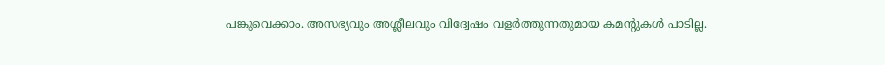പങ്കുവെക്കാം. അസഭ്യവും അശ്ലീലവും വിദ്വേഷം വളർത്തുന്നതുമായ കമന്റുകൾ പാടില്ല.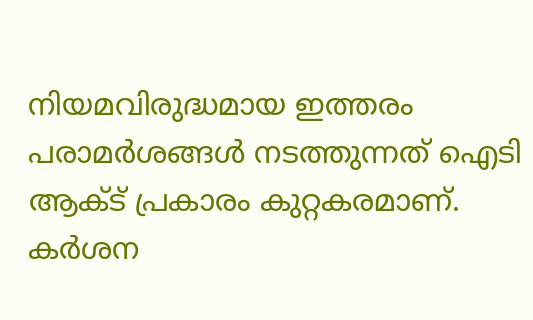നിയമവിരുദ്ധമായ ഇത്തരം പരാമർശങ്ങൾ നടത്തുന്നത് ഐടി ആക്ട് പ്രകാരം കുറ്റകരമാണ്. കർശന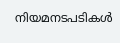നിയമനടപടികൾ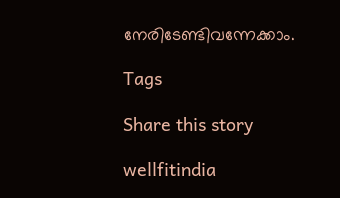നേരിടേണ്ടിവന്നേക്കാം.

Tags

Share this story

wellfitindia